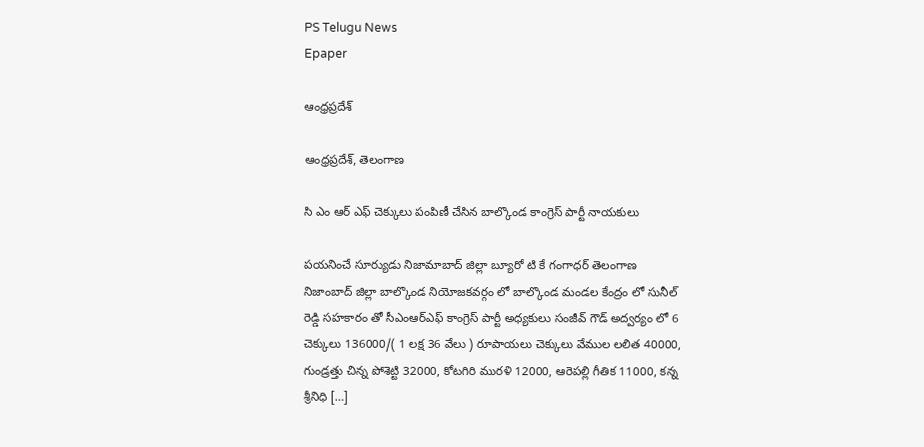PS Telugu News
Epaper

ఆంధ్రప్రదేశ్

ఆంధ్రప్రదేశ్, తెలంగాణ

సి ఎం ఆర్ ఎఫ్ చెక్కులు పంపిణీ చేసిన బాల్కొండ కాంగ్రెస్ పార్టీ నాయకులు

పయనించే సూర్యుడు నిజామాబాద్ జిల్లా బ్యూరో టి కే గంగాధర్ తెలంగాణ నిజాంబాద్ జిల్లా బాల్కొండ నియోజకవర్గం లో బాల్కొండ మండల కేంద్రం లో సునీల్ రెడ్డి సహకారం తో సీఎంఆర్ఎఫ్ కాంగ్రెస్ పార్టీ అధ్యకులు సంజీవ్ గౌడ్ అద్వర్యం లో 6 చెక్కులు 136000/( 1 లక్ష 36 వేలు ) రూపాయలు చెక్కులు వేముల లలిత 40000, గుండ్రత్తు చిన్న పోశెట్టి 32000, కోటగిరి మురళి 12000, ఆరెపల్లి గీతిక 11000, కన్న శ్రీనిధి […]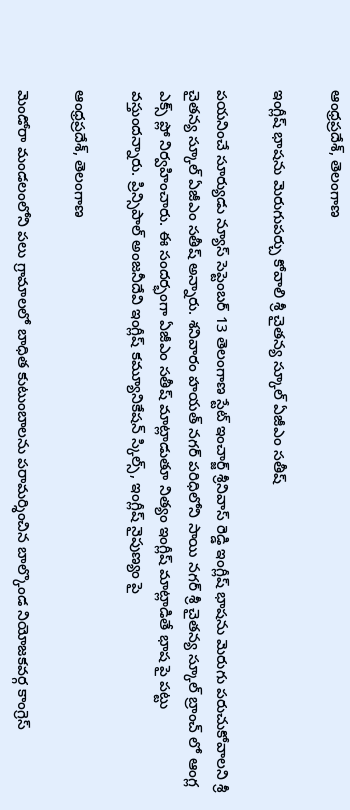ఆంధ్రప్రదేశ్, తెలంగాణ

ఇంగ్లీష్ భాషను మెరుగుపర్చు కోవాలి శ్రీ చైతన్య స్కూల్ ఏజీఎం సతీష్

పయనించే సూర్యుడు న్యూస్ సెప్టెంబర్ 13 తెలంగాణ స్టేట్ ఇంచార్జ్ శ్రీనివాస్ రెడ్డి ఇంగ్లీష్ భాషను మెరుగు పరుచుకోవాలని శ్రీ చైతన్య స్కూల్ ఏజీఎం సతీష్ అన్నారు. శనివారం హయత్ నగర్ పరిధిలోని సాయి నగర్ శ్రీ చైతన్య స్కూల్ బ్రాంచ్ లో ఆంగ్ల ఎక్స్ ప్లో నిర్వహించారు. ఈ సందర్భంగా ఏజీఎం సతీష్ మాట్లాడుతూ నిత్యం ఇంగ్లీష్ మాట్లాడితే భాష పై పట్టు వస్తుందన్నారు. ప్రిన్సిపాల్ అంజనీదేవి ఇంగ్లీష్ కమ్యూనికేషన్ స్కిల్స్, ఇంగ్లీష్ నైపుణ్యం పై

ఆంధ్రప్రదేశ్, తెలంగాణ

మెండోరా మండలంలోని పలు గ్రామాలలో బాధిత కుటుంబాలను పరామర్శించిన బాల్కొండ నియోజకవర్గ కాంగ్రెస్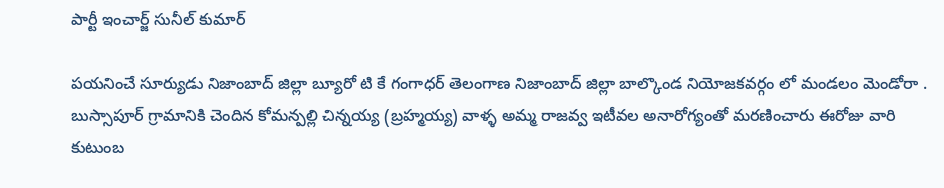పార్టీ ఇంచార్జ్ సునీల్ కుమార్

పయనించే సూర్యుడు నిజాంబాద్ జిల్లా బ్యూరో టి కే గంగాధర్ తెలంగాణ నిజాంబాద్ జిల్లా బాల్కొండ నియోజకవర్గం లో మండలం మెండోరా . బుస్సాపూర్ గ్రామానికి చెందిన కోమన్పల్లి చిన్నయ్య (బ్రహ్మయ్య) వాళ్ళ అమ్మ రాజవ్వ ఇటీవల అనారోగ్యంతో మరణించారు ఈరోజు వారి కుటుంబ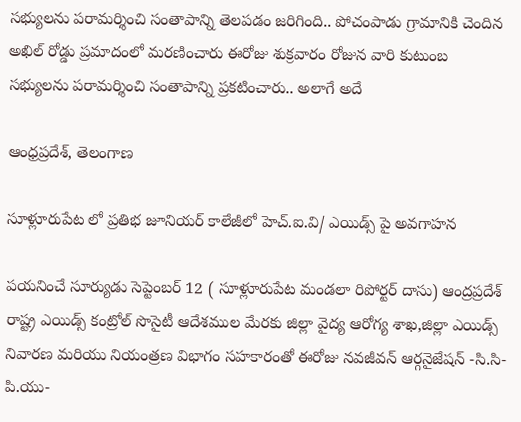సభ్యులను పరామర్శించి సంతాపాన్ని తెలపడం జరిగింది.. పోచంపాడు గ్రామానికి చెందిన అఖిల్ రోడ్డు ప్రమాదంలో మరణించారు ఈరోజు శుక్రవారం రోజున వారి కుటుంబ సభ్యులను పరామర్శించి సంతాపాన్ని ప్రకటించారు.. అలాగే అదే

ఆంధ్రప్రదేశ్, తెలంగాణ

సూళ్లూరుపేట లో ప్రతిభ జూనియర్ కాలేజీలో హెచ్.ఐ.వి/ ఎయిడ్స్ పై అవగాహన

పయనించే సూర్యుడు సెప్టెంబర్ 12 ( సూళ్లూరుపేట మండలా రిపోర్టర్ దాసు) ఆంద్రప్రదేశ్ రాష్ట్ర ఎయిడ్స్ కంట్రోల్ సొసైటీ ఆదేశముల మేరకు జిల్లా వైద్య ఆరోగ్య శాఖ,జిల్లా ఎయిడ్స్ నివారణ మరియు నియంత్రణ విభాగం సహకారంతో ఈరోజు నవజీవన్ ఆర్గనైజేషన్ -సి.సి- పి.యు-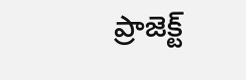ప్రాజెక్ట్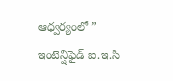ఆధ్వర్యంలో ” ఇంటెన్షిఫైడ్ ఐ.ఇ.సి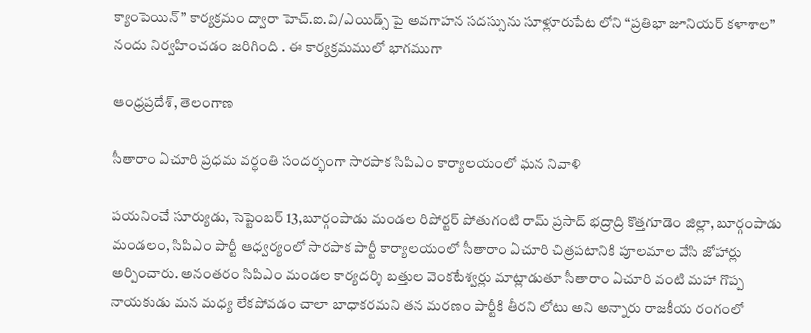క్యాంపెయిన్” కార్యక్రమం ద్వారా హెచ్.ఐ.వి/ఎయిడ్స్ పై అవగాహన సదస్సును సూళ్లూరుపేట లోని “ప్రతిభా జూనియర్ కళాశాల” నందు నిర్వహించడం జరిగింది . ఈ కార్యక్రమములో భాగముగా

ఆంధ్రప్రదేశ్, తెలంగాణ

సీతారాం ఏచూరి ప్రధమ వర్ధంతి సందర్భంగా సారపాక సిపిఎం కార్యాలయంలో ఘన నివాళి

పయనించే సూర్యుడు, సెప్టెంబర్ 13,బూర్గంపాడు మండల రిపోర్టర్ పోతుగంటి రామ్ ప్రసాద్ భద్రాద్రి కొత్తగూడెం జిల్లా, బూర్గంపాడు మండలం, సిపిఎం పార్టీ ఆధ్వర్యంలో సారపాక పార్టీ కార్యాలయంలో సీతారాం ఏచూరి చిత్రపటానికి పూలమాల వేసి జోహార్లు అర్పించారు. అనంతరం సిపిఎం మండల కార్యదర్శి బత్తుల వెంకటేశ్వర్లు మాట్లాడుతూ సీతారాం ఏచూరి వంటి మహా గొప్ప నాయకుడు మన మధ్య లేకపోవడం చాలా బాధాకరమని తన మరణం పార్టీకి తీరని లోటు అని అన్నారు రాజకీయ రంగంలో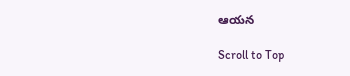ఆయన

Scroll to Top